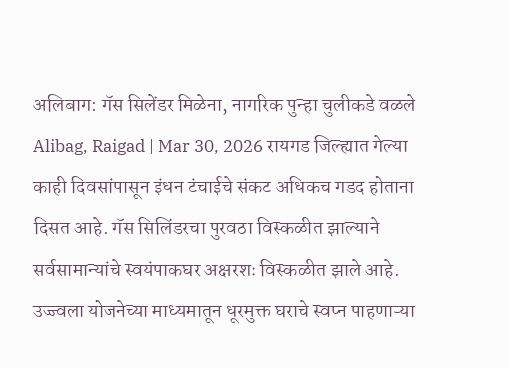अलिबाग: गॅस सिलेंडर मिळेना, नागरिक पुन्हा चुलीकडे वळले
Alibag, Raigad | Mar 30, 2026 रायगड जिल्ह्यात गेल्या काही दिवसांपासून इंधन टंचाईचे संकट अधिकच गडद होताना दिसत आहे. गॅस सिलिंडरचा पुरवठा विस्कळीत झाल्याने सर्वसामान्यांचे स्वयंपाकघर अक्षरशः विस्कळीत झाले आहे. उज्ज्वला योजनेच्या माध्यमातून धूरमुक्त घराचे स्वप्न पाहणाऱ्या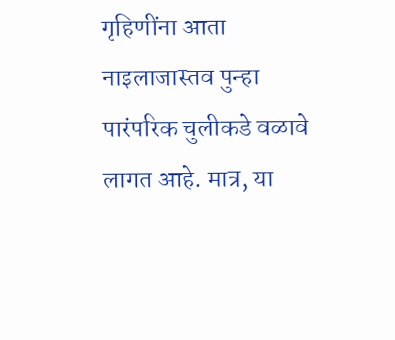गृहिणींना आता नाइलाजास्तव पुन्हा पारंपरिक चुलीकडे वळावे लागत आहे. मात्र, या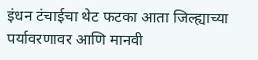इंधन टंचाईचा थेट फटका आता जिल्ह्याच्या पर्यावरणावर आणि मानवी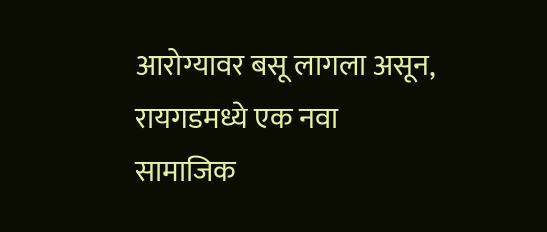आरोग्यावर बसू लागला असून, रायगडमध्ये एक नवा सामाजिक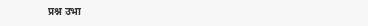प्रश्न उभा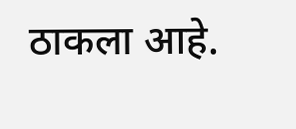ठाकला आहे.